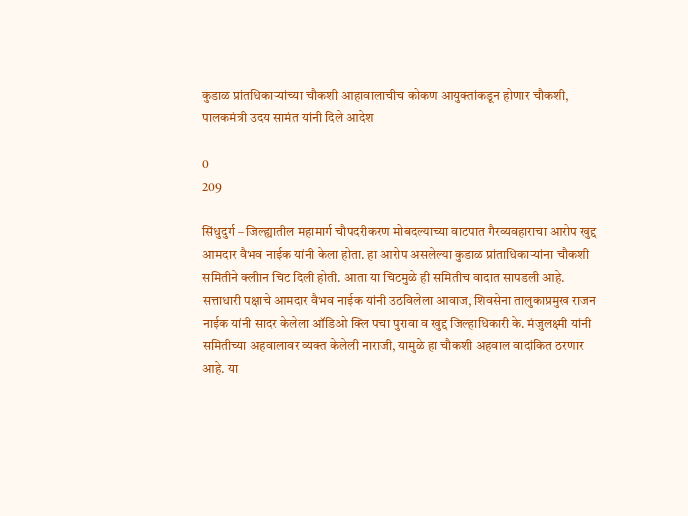कुडाळ प्रांतधिकाऱ्यांच्या चौकशी आहावालाचीच कोकण आयुक्तांकडून होणार चौकशी, पालकमंत्री उदय सामंत यांनी दिले आदेश

0
209

सिंधुदुर्ग – जिल्ह्यातील महामार्ग चौपदरीकरण मोबदल्याच्या वाटपात गैरव्यवहाराचा आरोप खुद्द आमदार वैभव नाईक यांनी केला होता. हा आरोप असलेल्या कुडाळ प्रांताधिकाऱ्यांना चौकशी समितीने क्लीान चिट दिली होती. आता या चिटमुळे ही समितीच वादात सापडली आहे. सत्ताधारी पक्षाचे आमदार वैभव नाईक यांनी उठविलेला आवाज, शिवसेना तालुकाप्रमुख राजन नाईक यांनी सादर केलेला ऑडिओ क्लि पचा पुरावा व खुद्द जिल्हाधिकारी के. मंजुलक्ष्मी यांनी समितीच्या अहवालावर व्यक्त केलेली नाराजी, यामुळे हा चौकशी अहवाल वादांकित ठरणार आहे. या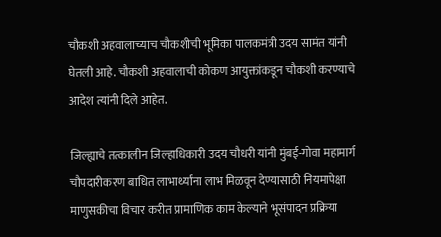चौकशी अहवालाच्याच चौकशीची भूमिका पालकमंत्री उदय सामंत यांनी घेतली आहे. चौकशी अहवालाची कोकण आयुक्तांकडून चौकशी करण्याचे आदेश त्यांनी दिले आहेत.

जिल्ह्याचे तत्कालीन जिल्हाधिकारी उदय चौधरी यांनी मुंबई-गोवा महामार्ग चौपदारीकरण बाधित लाभार्थ्यांना लाभ मिळवून देण्यासाठी नियमापेक्षा माणुसकीचा विचार करीत प्रामाणिक काम केल्याने भूसंपादन प्रक्रिया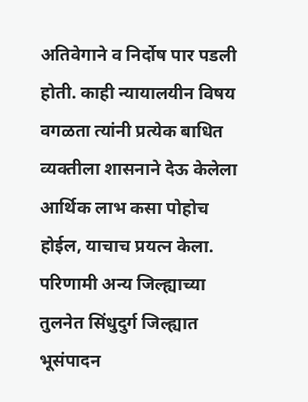अतिवेगाने व निर्दोष पार पडली होती. काही न्यायालयीन विषय वगळता त्यांनी प्रत्येक बाधित व्यक्तीला शासनाने देऊ केलेला आर्थिक लाभ कसा पोहोच होईल, याचाच प्रयत्न केला. परिणामी अन्य जिल्ह्याच्या तुलनेत सिंधुदुर्ग जिल्ह्यात भूसंपादन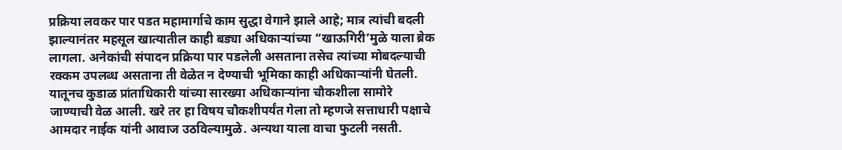प्रक्रिया लवकर पार पडत महामार्गाचे काम सुद्धा वेगाने झाले आहे; मात्र त्यांची बदली झाल्यानंतर महसूल खात्यातील काही बड्या अधिकाऱ्यांच्या “खाऊगिरी’मुळे याला ब्रेक लागला. अनेकांची संपादन प्रक्रिया पार पडलेली असताना तसेच त्यांच्या मोबदल्याची रक्कम उपलब्ध असताना ती वेळेत न देण्याची भूमिका काही अधिकाऱ्यांनी घेतली. यातूनच कुडाळ प्रांताधिकारी यांच्या सारख्या अधिकाऱ्यांना चौकशीला सामोरे जाण्याची वेळ आली. खरे तर हा विषय चौकशीपर्यंत गेला तो म्हणजे सत्ताधारी पक्षाचे आमदार नाईक यांनी आवाज उठविल्यामुळे. अन्यथा याला वाचा फुटली नसती.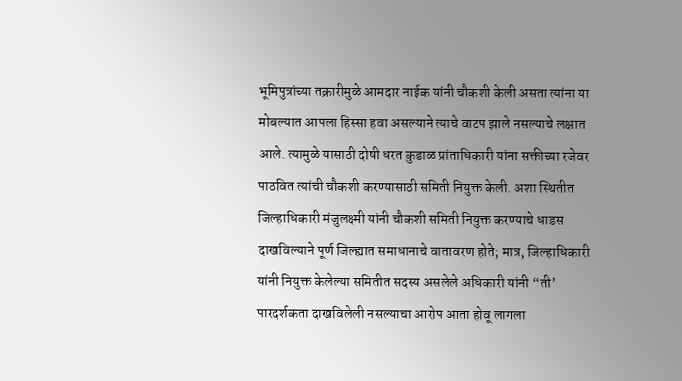भूमिपुत्रांच्या तक्रारीमुळे आमदार नाईक यांनी चौकशी केली असता त्यांना या मोबल्यात आपला हिस्सा हवा असल्याने त्याचे वाटप झाले नसल्याचे लक्षात आले. त्यामुळे यासाठी दोषी धरत कुडाळ प्रांताधिकारी यांना सक्तीच्या रजेवर पाठवित त्यांची चौकशी करण्यासाठी समिती नियुक्त केली. अशा स्थितीत जिल्हाधिकारी मंजुलक्ष्मी यांनी चौकशी समिती नियुक्त करण्याचे धाडस दाखविल्याने पूर्ण जिल्ह्यात समाधानाचे वातावरण होते; मात्र, जिल्हाधिकारी यांनी नियुक्त केलेल्या समितीत सदस्य असलेले अधिकारी यांनी “ती’ पारदर्शकता दाखविलेली नसल्याचा आरोप आता होवू लागला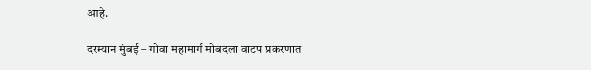आहे.

दरम्यान मुंबई – गोवा महामार्ग मोबदला वाटप प्रकरणात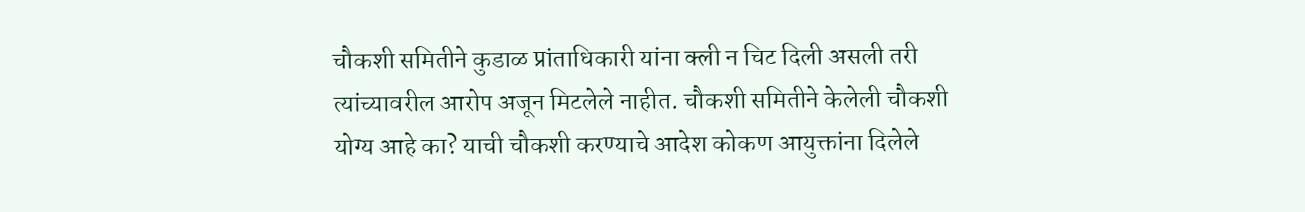चौकशी समितीने कुडाळ प्रांताधिकारी यांना क्ली न चिट दिली असली तरी त्यांच्यावरील आरोप अजून मिटलेले नाहीत. चौकशी समितीने केलेली चौकशी योग्य आहे का? याची चौकशी करण्याचे आदेश कोकण आयुक्तांना दिलेले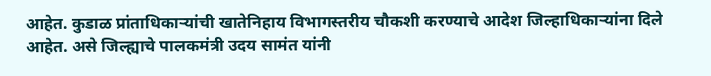आहेत. कुडाळ प्रांताधिकाऱ्यांची खातेनिहाय विभागस्तरीय चौकशी करण्याचे आदेश जिल्हाधिकाऱ्यांना दिले आहेत. असे जिल्ह्याचे पालकमंत्री उदय सामंत यांनी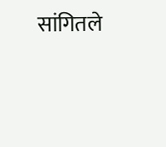सांगितले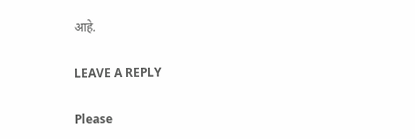आहे.

LEAVE A REPLY

Please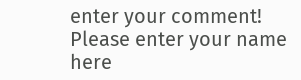enter your comment!
Please enter your name here